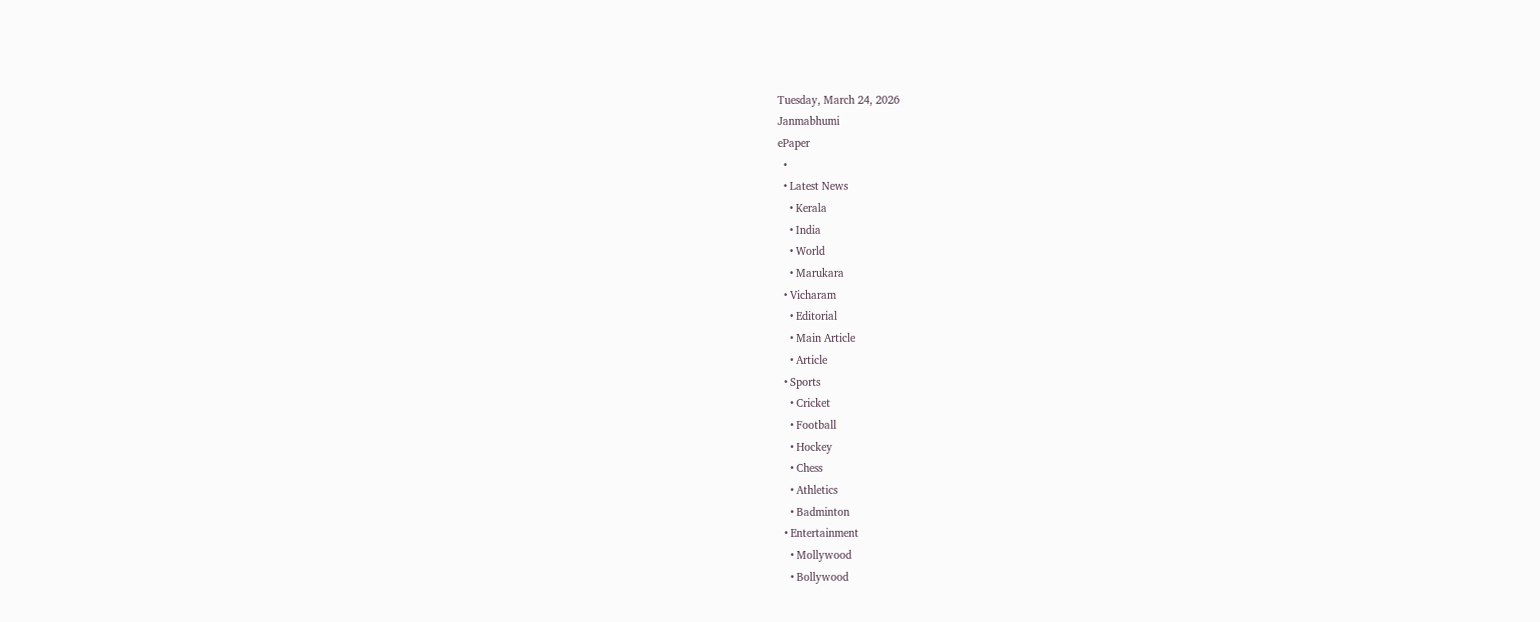Tuesday, March 24, 2026
Janmabhumi
ePaper
  •
  • Latest News
    • Kerala
    • India
    • World
    • Marukara
  • Vicharam
    • Editorial
    • Main Article
    • Article
  • Sports
    • Cricket
    • Football
    • Hockey
    • Chess
    • Athletics
    • Badminton
  • Entertainment
    • Mollywood
    • Bollywood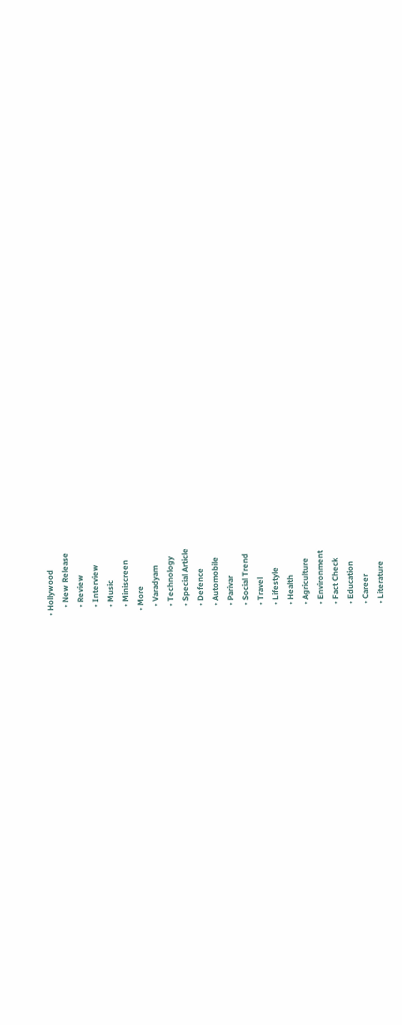• Hollywood
    • New Release
    • Review
    • Interview
    • Music
    • Miniscreen
  • More
    • Varadyam
    • Technology
    • Special Article
    • Defence
    • Automobile
    • Parivar
    • Social Trend
    • Travel
    • Lifestyle
    • Health
    • Agriculture
    • Environment
    • Fact Check
    • Education
    • Career
    • Literature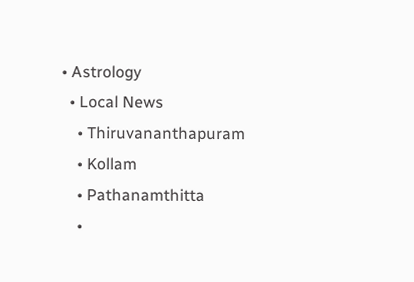• Astrology
  • Local News
    • Thiruvananthapuram
    • Kollam
    • Pathanamthitta
    •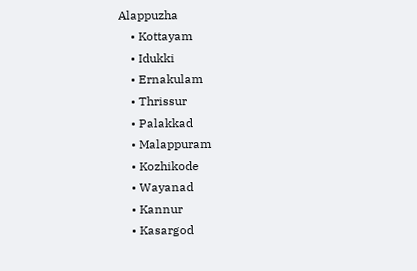Alappuzha
    • Kottayam
    • Idukki
    • Ernakulam
    • Thrissur
    • Palakkad
    • Malappuram
    • Kozhikode
    • Wayanad
    • Kannur
    • Kasargod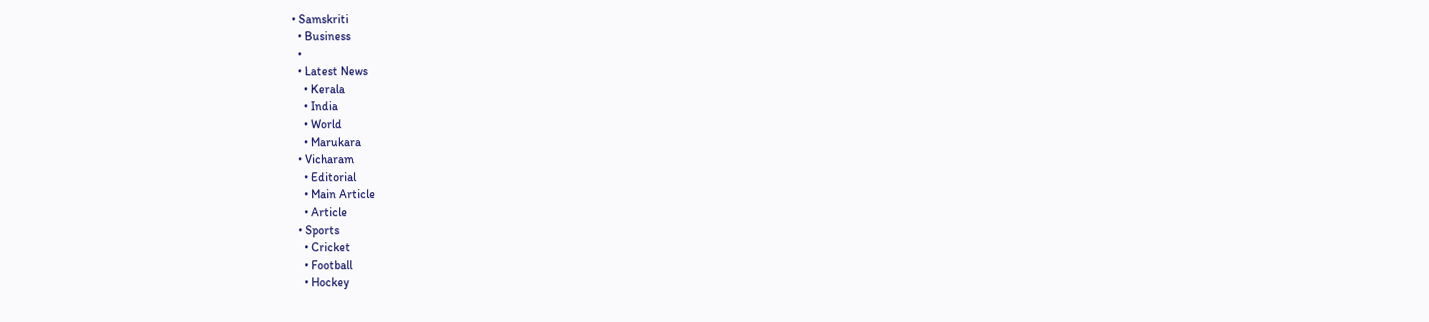• Samskriti
  • Business
  •
  • Latest News
    • Kerala
    • India
    • World
    • Marukara
  • Vicharam
    • Editorial
    • Main Article
    • Article
  • Sports
    • Cricket
    • Football
    • Hockey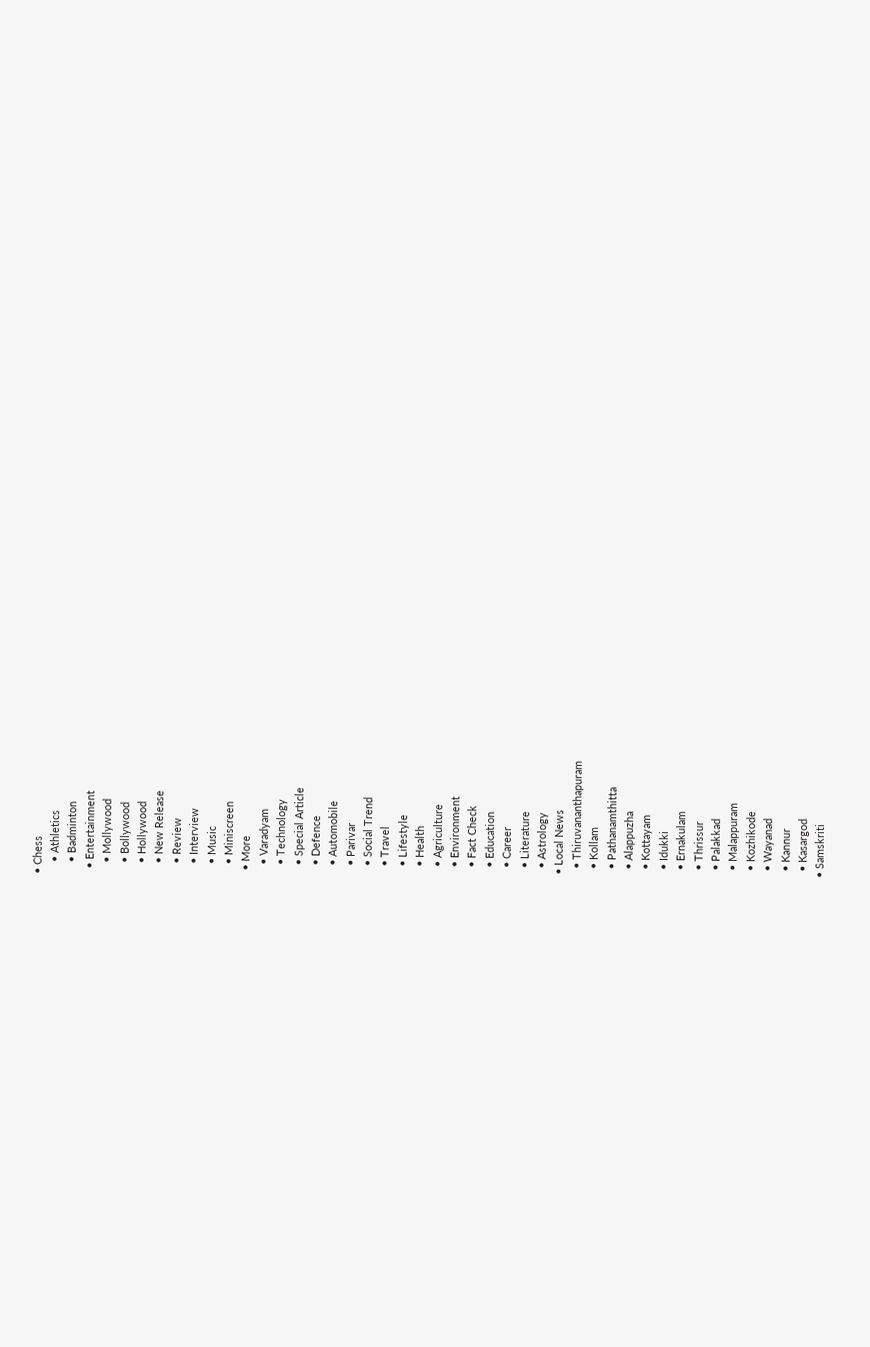• Chess
    • Athletics
    • Badminton
  • Entertainment
    • Mollywood
    • Bollywood
    • Hollywood
    • New Release
    • Review
    • Interview
    • Music
    • Miniscreen
  • More
    • Varadyam
    • Technology
    • Special Article
    • Defence
    • Automobile
    • Parivar
    • Social Trend
    • Travel
    • Lifestyle
    • Health
    • Agriculture
    • Environment
    • Fact Check
    • Education
    • Career
    • Literature
    • Astrology
  • Local News
    • Thiruvananthapuram
    • Kollam
    • Pathanamthitta
    • Alappuzha
    • Kottayam
    • Idukki
    • Ernakulam
    • Thrissur
    • Palakkad
    • Malappuram
    • Kozhikode
    • Wayanad
    • Kannur
    • Kasargod
  • Samskriti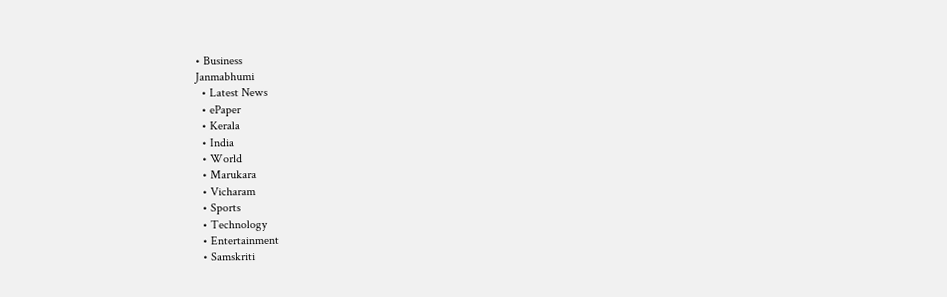• Business
Janmabhumi
  • Latest News
  • ePaper
  • Kerala
  • India
  • World
  • Marukara
  • Vicharam
  • Sports
  • Technology
  • Entertainment
  • Samskriti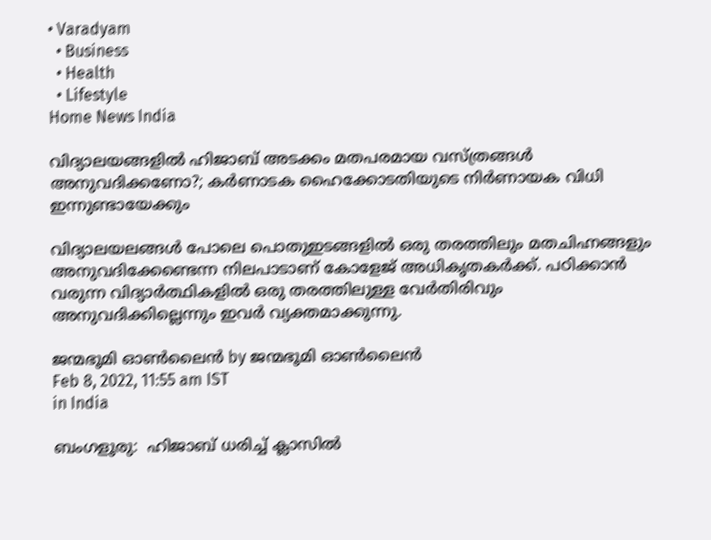• Varadyam
  • Business
  • Health
  • Lifestyle
Home News India

വിദ്യാലയങ്ങളില്‍ ഹിജാബ് അടക്കം മതപരമായ വസ്ത്രങ്ങള്‍ അനുവദിക്കണോ?; കര്‍ണാടക ഹൈക്കോടതിയുടെ നിര്‍ണായക വിധി ഇന്നുണ്ടായേക്കും

വിദ്യാലയലങ്ങള്‍ പോലെ പൊതുഇടങ്ങളില്‍ ഒരു തരത്തിലും മതചിഹ്നങ്ങളും അനുവദിക്കേണ്ടെന്ന നിലപാടാണ് കോളേജ് അധികൃതകര്‍ക്ക്. പഠിക്കാന്‍ വരുന്ന വിദ്യാര്‍ത്ഥികളില്‍ ഒരു തരത്തിലുള്ള വേര്‍തിരിവും അനുവദിക്കില്ലെന്നും ഇവര്‍ വ്യക്തമാക്കുന്നു.

ജന്മഭൂമി ഓണ്‍ലൈന്‍ by ജന്മഭൂമി ഓണ്‍ലൈന്‍
Feb 8, 2022, 11:55 am IST
in India

ബംഗളൂരു:  ഹിജാബ് ധരിച്ച് ക്ലാസില്‍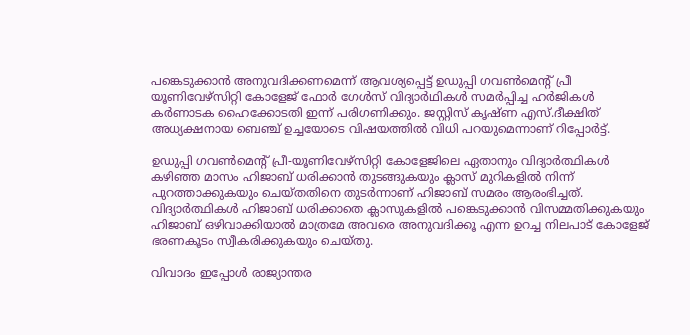പങ്കെടുക്കാന്‍ അനുവദിക്കണമെന്ന് ആവശ്യപ്പെട്ട് ഉഡുപ്പി ഗവണ്‍മെന്റ് പ്രീ യൂണിവേഴ്സിറ്റി കോളേജ് ഫോര്‍ ഗേള്‍സ് വിദ്യാര്‍ഥികള്‍ സമര്‍പ്പിച്ച ഹര്‍ജികള്‍ കര്‍ണാടക ഹൈക്കോടതി ഇന്ന് പരിഗണിക്കും. ജസ്റ്റിസ് കൃഷ്ണ എസ്.ദീക്ഷിത് അധ്യക്ഷനായ ബെഞ്ച് ഉച്ചയോടെ വിഷയത്തില്‍ വിധി പറയുമെന്നാണ് റിപ്പോര്‍ട്ട്.

ഉഡുപ്പി ഗവണ്‍മെന്റ് പ്രീ-യൂണിവേഴ്സിറ്റി കോളേജിലെ ഏതാനും വിദ്യാര്‍ത്ഥികള്‍ കഴിഞ്ഞ മാസം ഹിജാബ് ധരിക്കാന്‍ തുടങ്ങുകയും ക്ലാസ് മുറികളില്‍ നിന്ന് പുറത്താക്കുകയും ചെയ്തതിനെ തുടര്‍ന്നാണ് ഹിജാബ് സമരം ആരംഭിച്ചത്. വിദ്യാര്‍ത്ഥികള്‍ ഹിജാബ് ധരിക്കാതെ ക്ലാസുകളില്‍ പങ്കെടുക്കാന്‍ വിസമ്മതിക്കുകയും ഹിജാബ് ഒഴിവാക്കിയാല്‍ മാത്രമേ അവരെ അനുവദിക്കൂ എന്ന ഉറച്ച നിലപാട് കോളേജ് ഭരണകൂടം സ്വീകരിക്കുകയും ചെയ്തു.

വിവാദം ഇപ്പോള്‍ രാജ്യാന്തര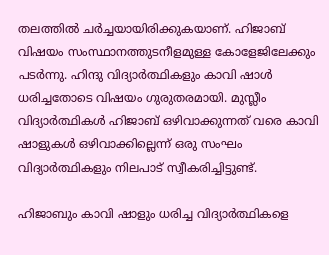തലത്തില്‍ ചര്‍ച്ചയായിരിക്കുകയാണ്. ഹിജാബ് വിഷയം സംസ്ഥാനത്തുടനീളമുള്ള കോളേജിലേക്കും പടര്‍ന്നു. ഹിന്ദു വിദ്യാര്‍ത്ഥികളും കാവി ഷാള്‍ ധരിച്ചതോടെ വിഷയം ഗുരുതരമായി. മുസ്ലീം വിദ്യാര്‍ത്ഥികള്‍ ഹിജാബ് ഒഴിവാക്കുന്നത് വരെ കാവി ഷാളുകള്‍ ഒഴിവാക്കില്ലെന്ന് ഒരു സംഘം വിദ്യാര്‍ത്ഥികളും നിലപാട് സ്വീകരിച്ചിട്ടുണ്ട്.

ഹിജാബും കാവി ഷാളും ധരിച്ച വിദ്യാര്‍ത്ഥികളെ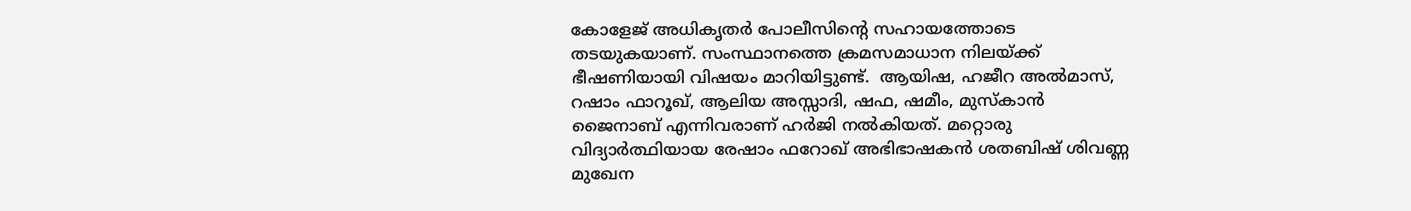കോളേജ് അധികൃതര്‍ പോലീസിന്റെ സഹായത്തോടെ തടയുകയാണ്. സംസ്ഥാനത്തെ ക്രമസമാധാന നിലയ്‌ക്ക് ഭീഷണിയായി വിഷയം മാറിയിട്ടുണ്ട്.  ആയിഷ, ഹജീറ അല്‍മാസ്, റഷാം ഫാറൂഖ്, ആലിയ അസ്സാദി, ഷഫ, ഷമീം, മുസ്‌കാന്‍ ജൈനാബ് എന്നിവരാണ് ഹര്‍ജി നല്‍കിയത്. മറ്റൊരു വിദ്യാര്‍ത്ഥിയായ രേഷാം ഫറോഖ് അഭിഭാഷകന്‍ ശതബിഷ് ശിവണ്ണ മുഖേന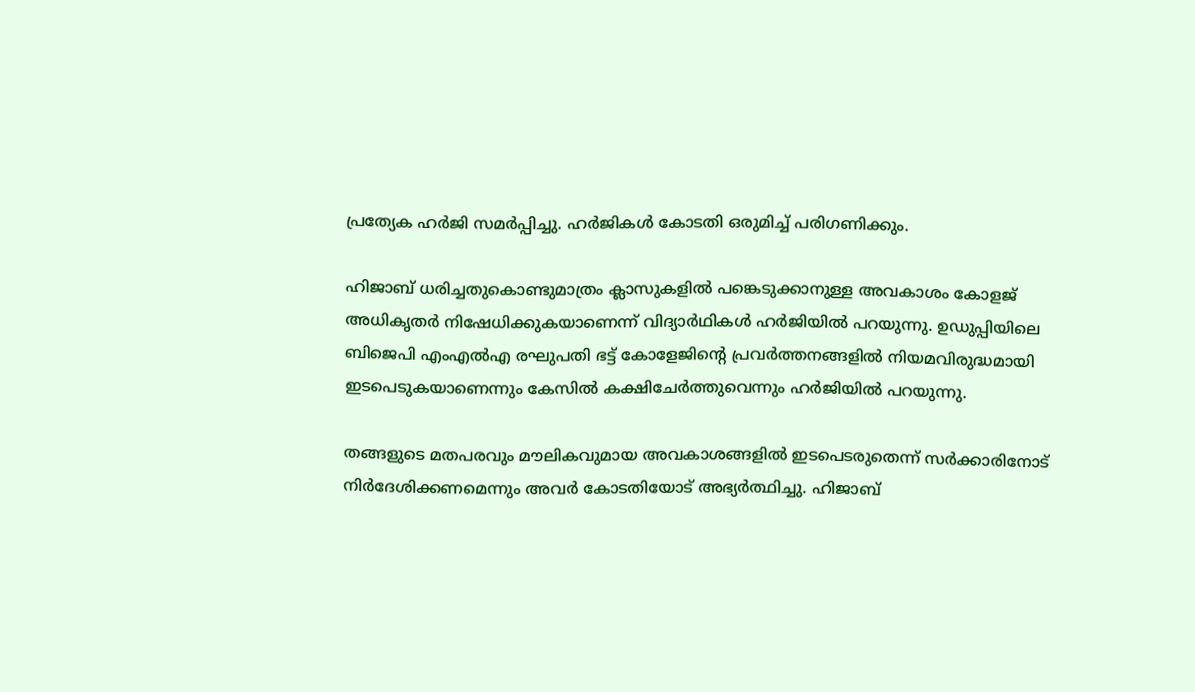പ്രത്യേക ഹര്‍ജി സമര്‍പ്പിച്ചു. ഹര്‍ജികള്‍ കോടതി ഒരുമിച്ച് പരിഗണിക്കും.

ഹിജാബ് ധരിച്ചതുകൊണ്ടുമാത്രം ക്ലാസുകളില്‍ പങ്കെടുക്കാനുള്ള അവകാശം കോളജ് അധികൃതര്‍ നിഷേധിക്കുകയാണെന്ന് വിദ്യാര്‍ഥികള്‍ ഹര്‍ജിയില്‍ പറയുന്നു. ഉഡുപ്പിയിലെ ബിജെപി എംഎല്‍എ രഘുപതി ഭട്ട് കോളേജിന്റെ പ്രവര്‍ത്തനങ്ങളില്‍ നിയമവിരുദ്ധമായി ഇടപെടുകയാണെന്നും കേസില്‍ കക്ഷിചേര്‍ത്തുവെന്നും ഹര്‍ജിയില്‍ പറയുന്നു.

തങ്ങളുടെ മതപരവും മൗലികവുമായ അവകാശങ്ങളില്‍ ഇടപെടരുതെന്ന് സര്‍ക്കാരിനോട് നിര്‍ദേശിക്കണമെന്നും അവര്‍ കോടതിയോട് അഭ്യര്‍ത്ഥിച്ചു. ഹിജാബ്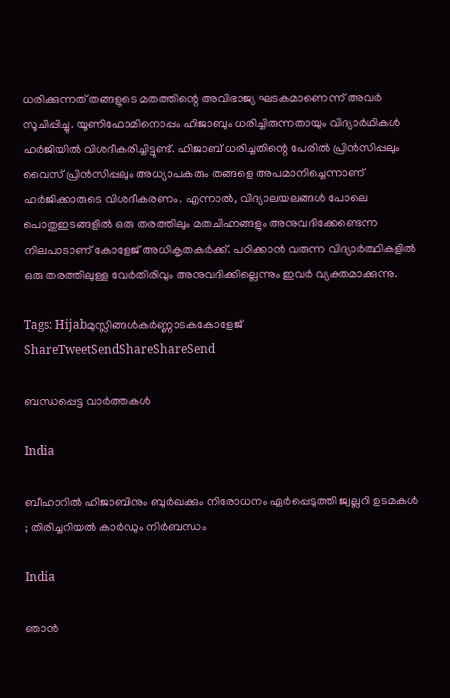ധരിക്കുന്നത് തങ്ങളുടെ മതത്തിന്റെ അവിഭാജ്യ ഘടകമാണെന്ന് അവര്‍ സൂചിപ്പിച്ചു. യൂണിഫോമിനൊപ്പം ഹിജാബും ധരിച്ചിരുന്നതായും വിദ്യാര്‍ഥികള്‍ ഹര്‍ജിയില്‍ വിശദീകരിച്ചിട്ടുണ്ട്. ഹിജാബ് ധരിച്ചതിന്റെ പേരില്‍ പ്രിന്‍സിപ്പലും വൈസ് പ്രിന്‍സിപ്പലും അധ്യാപകരും തങ്ങളെ അപമാനിച്ചെന്നാണ് ഹര്‍ജിക്കാരുടെ വിശദീകരണം. എന്നാല്‍, വിദ്യാലയലങ്ങള്‍ പോലെ പൊതുഇടങ്ങളില്‍ ഒരു തരത്തിലും മതചിഹ്നങ്ങളും അനുവദിക്കേണ്ടെന്ന നിലപാടാണ് കോളേജ് അധികൃതകര്‍ക്ക്. പഠിക്കാന്‍ വരുന്ന വിദ്യാര്‍ത്ഥികളില്‍ ഒരു തരത്തിലുള്ള വേര്‍തിരിവും അനുവദിക്കില്ലെന്നും ഇവര്‍ വ്യക്തമാക്കുന്നു.

Tags: Hijabമുസ്ലിങ്ങള്‍കര്‍ണ്ണാടകകോളേജ്
ShareTweetSendShareShareSend

ബന്ധപ്പെട്ട വാര്‍ത്തകള്‍

India

ബീഹാറിൽ ഹിജാബിനും ബുർഖക്കും നിരോധനം ഏർപ്പെടുത്തി ജ്വല്ലറി ഉടമകൾ ; തിരിച്ചറിയൽ കാർഡും നിർബന്ധം

India

ഞാൻ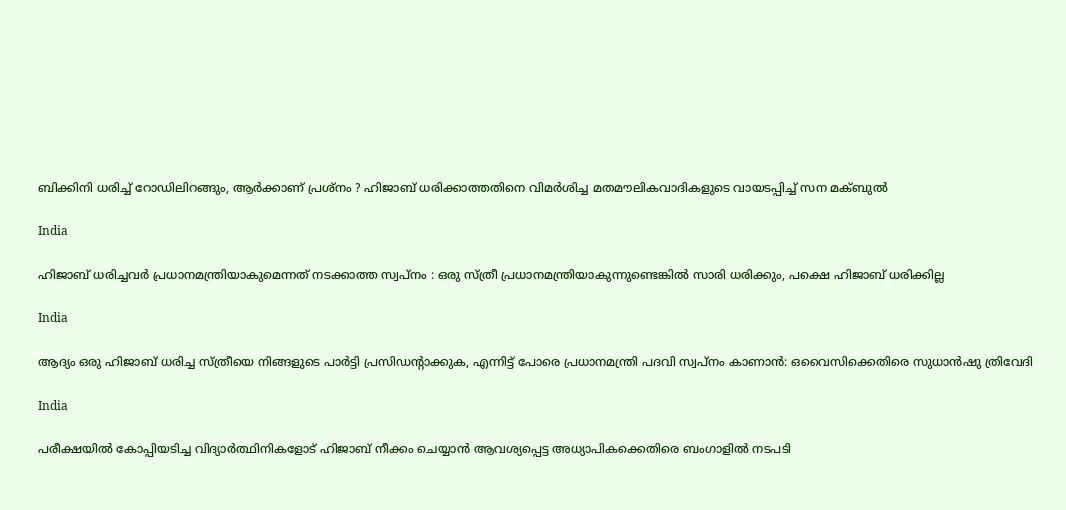ബിക്കിനി ധരിച്ച് റോഡിലിറങ്ങും, ആർക്കാണ് പ്രശ്നം ? ഹിജാബ് ധരിക്കാത്തതിനെ വിമർശിച്ച മതമൗലികവാദികളുടെ വായടപ്പിച്ച് സന മക്ബുൽ

India

ഹിജാബ് ധരിച്ചവർ പ്രധാനമന്ത്രിയാകുമെന്നത് നടക്കാത്ത സ്വപ്നം : ഒരു സ്ത്രീ പ്രധാനമന്ത്രിയാകുന്നുണ്ടെങ്കിൽ സാരി ധരിക്കും, പക്ഷെ ഹിജാബ് ധരിക്കില്ല

India

ആദ്യം ഒരു ഹിജാബ് ധരിച്ച സ്ത്രീയെ നിങ്ങളുടെ പാർട്ടി പ്രസിഡന്റാക്കുക, എന്നിട്ട് പോരെ പ്രധാനമന്ത്രി പദവി സ്വപ്നം കാണാൻ: ഒവൈസിക്കെതിരെ സുധാൻഷു ത്രിവേദി

India

പരീക്ഷയിൽ കോപ്പിയടിച്ച വിദ്യാർത്ഥിനികളോട് ഹിജാബ് നീക്കം ചെയ്യാൻ ആവശ്യപ്പെട്ട അധ്യാപികക്കെതിരെ ബംഗാളിൽ നടപടി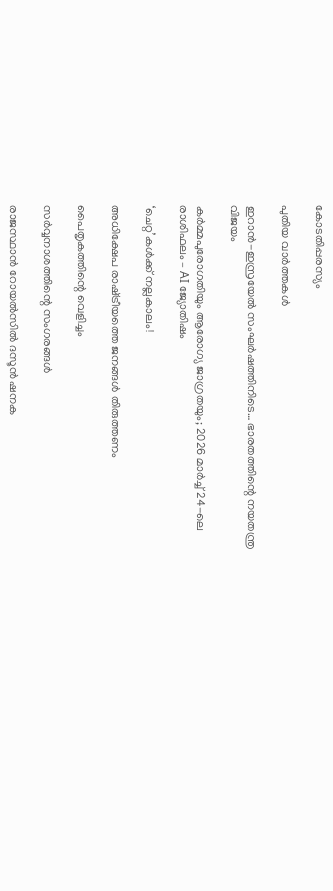കോടതിപ്പരസ്യം

പുതിയ വാര്‍ത്തകള്‍

ഇറാന്‍-ഇസ്രയേല്‍ സംഘര്‍ഷത്തിനിടെ… ഭാരതത്തിന്റെ നയതന്ത്ര വിജയം

കർമ്മപുരോഗതിയും ആരോഗ്യ ജാഗ്രതയും; 2026 മാർച്ച് 24-ലെ രാശിഫലം – AI ജ്യോതിഷം

‘ചെറ്റ’കള്‍ക്ക് നല്ലകാലം!

അധിക്ഷേപ രാഷ്‌ട്രീയത്തെ ജനങ്ങള്‍ തിരുത്തണം

പൈതൃകത്തിന്റെ വെളിച്ചം

സര്‍വ്വനാശത്തിന്റെ സംഗരങ്ങള്‍

രാജസ്ഥാന്‍ റോയല്‍സില്‍ ദസൂന്‍ ഷനക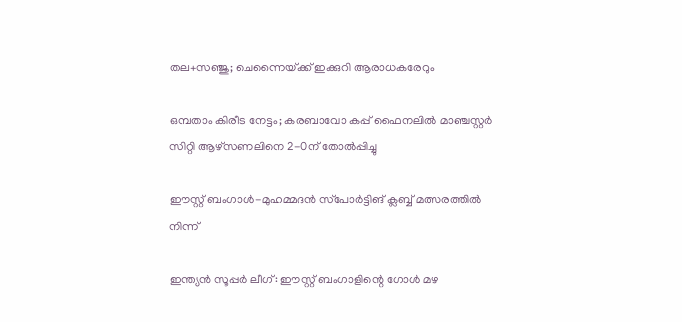തല+സഞ്ജു; ചെന്നൈയ്‌ക്ക് ഇക്കുറി ആരാധകരേറും

ഒമ്പതാം കിരീട നേട്ടം; കരബാവോ കപ്പ് ഫൈനലില്‍ മാഞ്ചസ്റ്റര്‍ സിറ്റി ആഴ്‌സണലിനെ 2-0ന് തോല്‍പ്പിച്ചു

ഈസ്റ്റ് ബംഗാള്‍-മുഹമ്മദന്‍ സ്‌പോര്‍ട്ടിങ് ക്ലബ്ബ് മത്സരത്തില്‍ നിന്ന്‌

ഇന്ത്യന്‍ സൂപ്പര്‍ ലീഗ്: ഈസ്റ്റ് ബംഗാളിന്റെ ഗോള്‍ മഴ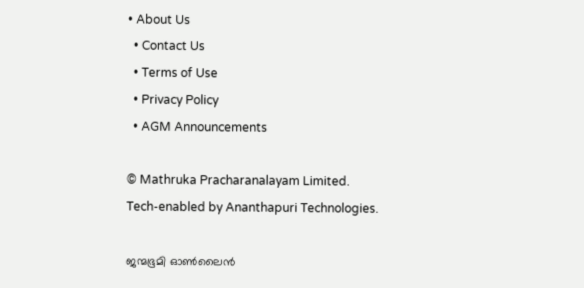• About Us
  • Contact Us
  • Terms of Use
  • Privacy Policy
  • AGM Announcements

© Mathruka Pracharanalayam Limited.
Tech-enabled by Ananthapuri Technologies.

ജന്മഭൂമി ഓണ്‍ലൈന്‍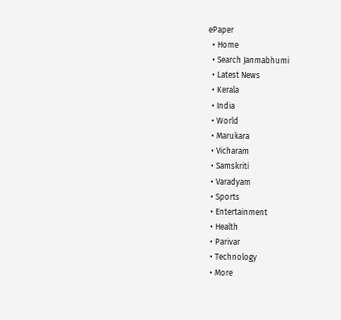ePaper
  • Home
  • Search Janmabhumi
  • Latest News
  • Kerala
  • India
  • World
  • Marukara
  • Vicharam
  • Samskriti
  • Varadyam
  • Sports
  • Entertainment
  • Health
  • Parivar
  • Technology
  • More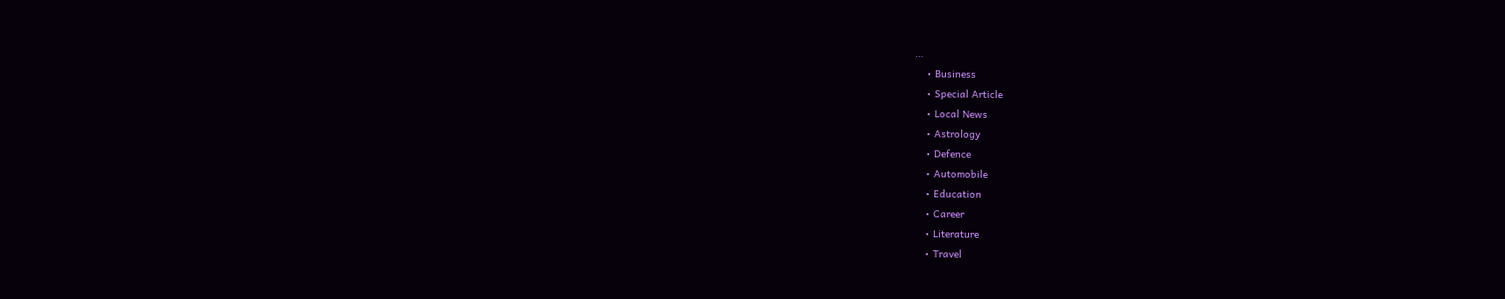…
    • Business
    • Special Article
    • Local News
    • Astrology
    • Defence
    • Automobile
    • Education
    • Career
    • Literature
    • Travel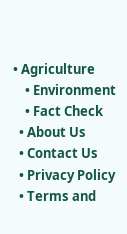• Agriculture
    • Environment
    • Fact Check
  • About Us
  • Contact Us
  • Privacy Policy
  • Terms and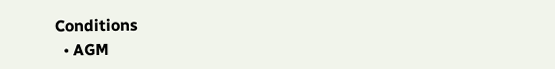Conditions
  • AGM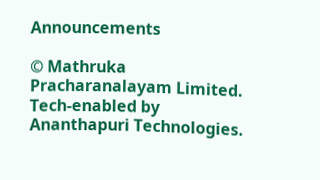Announcements

© Mathruka Pracharanalayam Limited.
Tech-enabled by Ananthapuri Technologies.